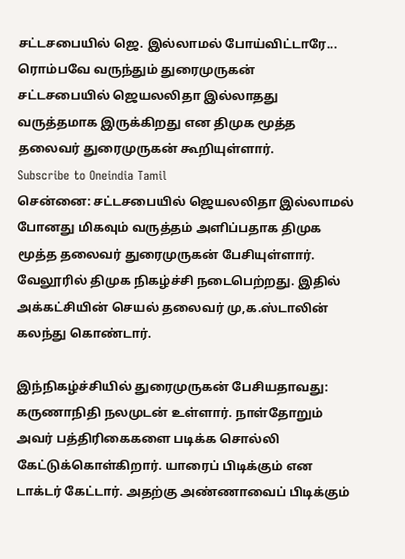சட்டசபையில் ஜெ. இல்லாமல் போய்விட்டாரே... ரொம்பவே வருந்தும் துரைமுருகன்
சட்டசபையில் ஜெயலலிதா இல்லாதது வருத்தமாக இருக்கிறது என திமுக மூத்த தலைவர் துரைமுருகன் கூறியுள்ளார்.
Subscribe to Oneindia Tamil
சென்னை: சட்டசபையில் ஜெயலலிதா இல்லாமல் போனது மிகவும் வருத்தம் அளிப்பதாக திமுக மூத்த தலைவர் துரைமுருகன் பேசியுள்ளார்.
வேலூரில் திமுக நிகழ்ச்சி நடைபெற்றது. இதில் அக்கட்சியின் செயல் தலைவர் மு,க.ஸ்டாலின் கலந்து கொண்டார்.

இந்நிகழ்ச்சியில் துரைமுருகன் பேசியதாவது:
கருணாநிதி நலமுடன் உள்ளார். நாள்தோறும் அவர் பத்திரிகைகளை படிக்க சொல்லி கேட்டுக்கொள்கிறார். யாரைப் பிடிக்கும் என டாக்டர் கேட்டார். அதற்கு அண்ணாவைப் பிடிக்கும்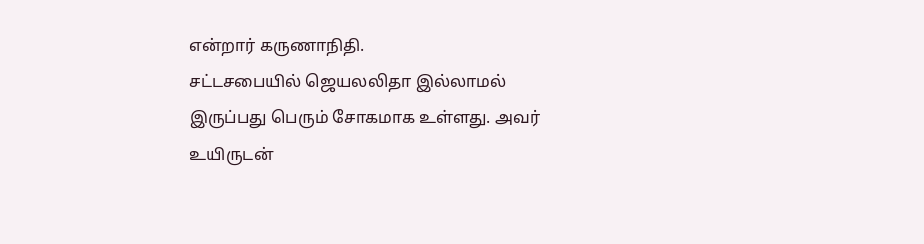என்றார் கருணாநிதி.
சட்டசபையில் ஜெயலலிதா இல்லாமல் இருப்பது பெரும் சோகமாக உள்ளது. அவர் உயிருடன்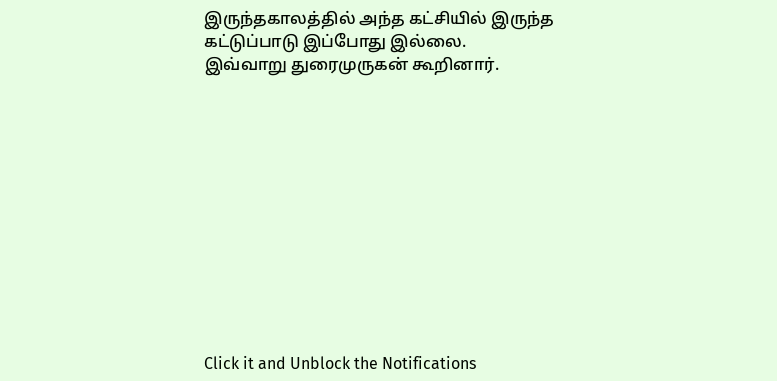இருந்தகாலத்தில் அந்த கட்சியில் இருந்த கட்டுப்பாடு இப்போது இல்லை.
இவ்வாறு துரைமுருகன் கூறினார்.












Click it and Unblock the Notifications